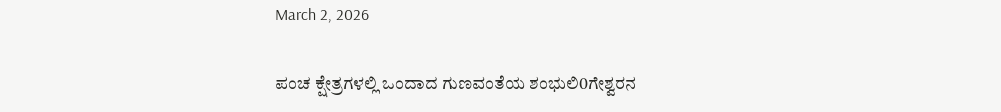March 2, 2026

ಪಂಚ ಕ್ಷೇತ್ರಗಳಲ್ಲಿ ಒಂದಾದ ಗುಣವಂತೆಯ ಶಂಭುಲಿ0ಗೇಶ್ವರನ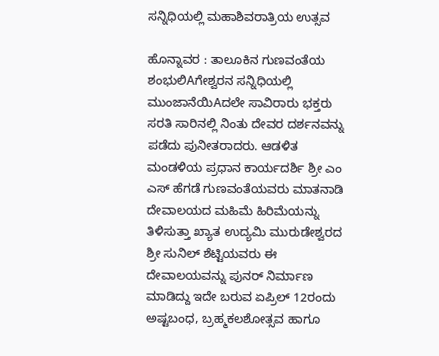ಸನ್ನಿಧಿಯಲ್ಲಿ ಮಹಾಶಿವರಾತ್ರಿಯ ಉತ್ಸವ

ಹೊನ್ನಾವರ : ತಾಲೂಕಿನ ಗುಣವಂತೆಯ ಶಂಭುಲಿAಗೇಶ್ವರನ ಸನ್ನಿಧಿಯಲ್ಲಿ ಮುಂಜಾನೆಯಿAದಲೇ ಸಾವಿರಾರು ಭಕ್ತರು ಸರತಿ ಸಾರಿನಲ್ಲಿ ನಿಂತು ದೇವರ ದರ್ಶನವನ್ನು ಪಡೆದು ಪುನೀತರಾದರು. ಆಡಳಿತ ಮಂಡಳಿಯ ಪ್ರಧಾನ ಕಾರ್ಯದರ್ಶಿ ಶ್ರೀ ಎಂ ಎಸ್ ಹೆಗಡೆ ಗುಣವಂತೆಯವರು ಮಾತನಾಡಿ ದೇವಾಲಯದ ಮಹಿಮೆ ಹಿರಿಮೆಯನ್ನು ತಿಳಿಸುತ್ತಾ ಖ್ಯಾತ ಉದ್ಯಮಿ ಮುರುಡೇಶ್ವರದ ಶ್ರೀ ಸುನಿಲ್ ಶೆಟ್ಟಿಯವರು ಈ ದೇವಾಲಯವನ್ನು ಪುನರ್ ನಿರ್ಮಾಣ ಮಾಡಿದ್ದು ಇದೇ ಬರುವ ಏಪ್ರಿಲ್ 12ರಂದು ಅಷ್ಟಬಂಧ, ಬ್ರಹ್ಮಕಲಶೋತ್ಸವ ಹಾಗೂ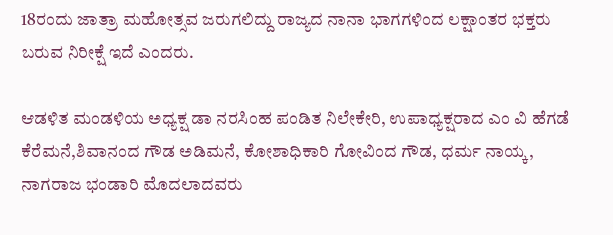18ರಂದು ಜಾತ್ರಾ ಮಹೋತ್ಸವ ಜರುಗಲಿದ್ದು ರಾಜ್ಯದ ನಾನಾ ಭಾಗಗಳಿಂದ ಲಕ್ಷಾಂತರ ಭಕ್ತರು ಬರುವ ನಿರೀಕ್ಷೆ ಇದೆ ಎಂದರು.

ಆಡಳಿತ ಮಂಡಳಿಯ ಅಧ್ಯಕ್ಷ ಡಾ ನರಸಿಂಹ ಪಂಡಿತ ನಿಲೇಕೇರಿ, ಉಪಾಧ್ಯಕ್ಷರಾದ ಎಂ ವಿ ಹೆಗಡೆ ಕೆರೆಮನೆ,ಶಿವಾನಂದ ಗೌಡ ಅಡಿಮನೆ, ಕೋಶಾಧಿಕಾರಿ ಗೋವಿಂದ ಗೌಡ, ಧರ್ಮ ನಾಯ್ಕ, ನಾಗರಾಜ ಭಂಡಾರಿ ಮೊದಲಾದವರು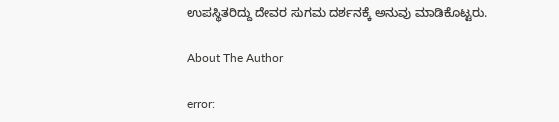ಉಪಸ್ಥಿತರಿದ್ದು ದೇವರ ಸುಗಮ ದರ್ಶನಕ್ಕೆ ಅನುವು ಮಾಡಿಕೊಟ್ಟರು.

About The Author

error: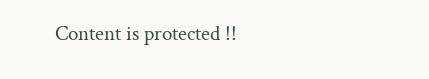Content is protected !!